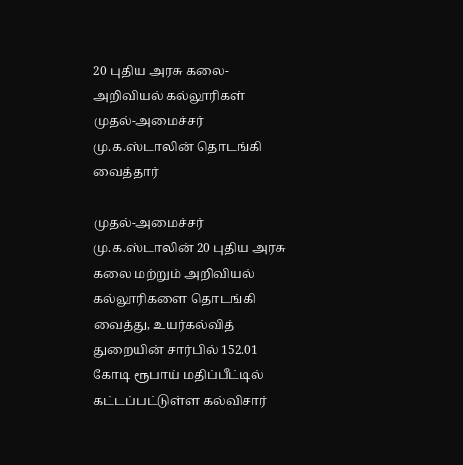20 புதிய அரசு கலை-அறிவியல் கல்லூரிகள் முதல்-அமைச்சர் மு.க.ஸ்டாலின் தொடங்கி வைத்தார்

முதல்-அமைச்சர் மு.க.ஸ்டாலின் 20 புதிய அரசு கலை மற்றும் அறிவியல் கல்லூரிகளை தொடங்கி வைத்து, உயர்கல்வித் துறையின் சார்பில் 152.01 கோடி ரூபாய் மதிப்பீட்டில் கட்டப்பட்டுள்ள கல்விசார்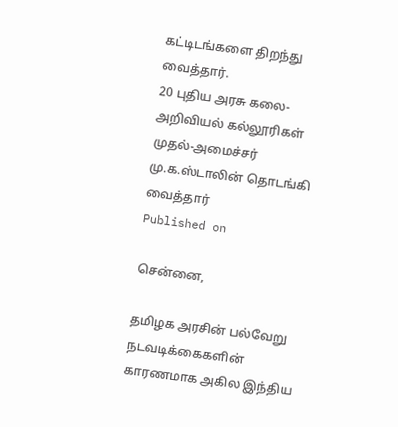கட்டிடங்களை திறந்து வைத்தார்.
20 புதிய அரசு கலை-அறிவியல் கல்லூரிகள் முதல்-அமைச்சர் மு.க.ஸ்டாலின் தொடங்கி வைத்தார்
Published on

சென்னை,

தமிழக அரசின் பல்வேறு நடவடிக்கைகளின் காரணமாக அகில இந்திய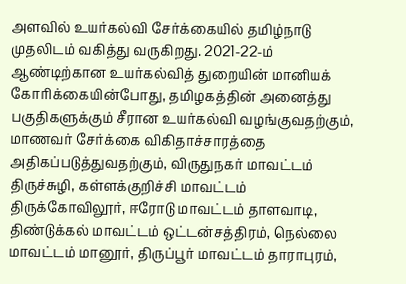அளவில் உயர்கல்வி சேர்க்கையில் தமிழ்நாடு முதலிடம் வகித்து வருகிறது. 2021-22-ம் ஆண்டிற்கான உயர்கல்வித் துறையின் மானியக் கோரிக்கையின்போது, தமிழகத்தின் அனைத்து பகுதிகளுக்கும் சீரான உயர்கல்வி வழங்குவதற்கும், மாணவர் சேர்க்கை விகிதாச்சாரத்தை அதிகப்படுத்துவதற்கும், விருதுநகர் மாவட்டம் திருச்சுழி, கள்ளக்குறிச்சி மாவட்டம் திருக்கோவிலூர், ஈரோடு மாவட்டம் தாளவாடி, திண்டுக்கல் மாவட்டம் ஒட்டன்சத்திரம், நெல்லை மாவட்டம் மானூர், திருப்பூர் மாவட்டம் தாராபுரம்,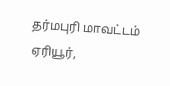தர்மபுரி மாவட்டம் ஏரியூர்,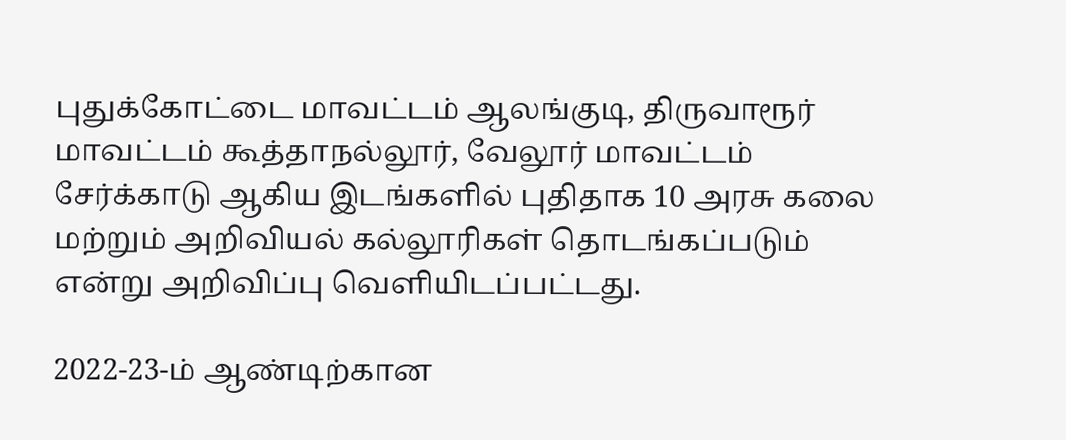புதுக்கோட்டை மாவட்டம் ஆலங்குடி, திருவாரூர் மாவட்டம் கூத்தாநல்லூர், வேலூர் மாவட்டம் சேர்க்காடு ஆகிய இடங்களில் புதிதாக 10 அரசு கலை மற்றும் அறிவியல் கல்லூரிகள் தொடங்கப்படும் என்று அறிவிப்பு வெளியிடப்பட்டது.

2022-23-ம் ஆண்டிற்கான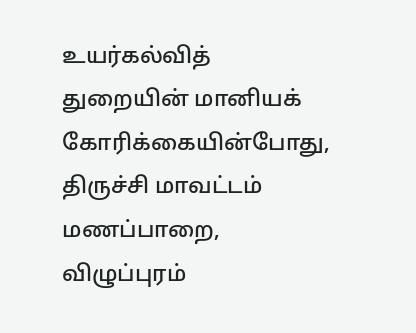உயர்கல்வித் துறையின் மானியக் கோரிக்கையின்போது, திருச்சி மாவட்டம் மணப்பாறை, விழுப்புரம்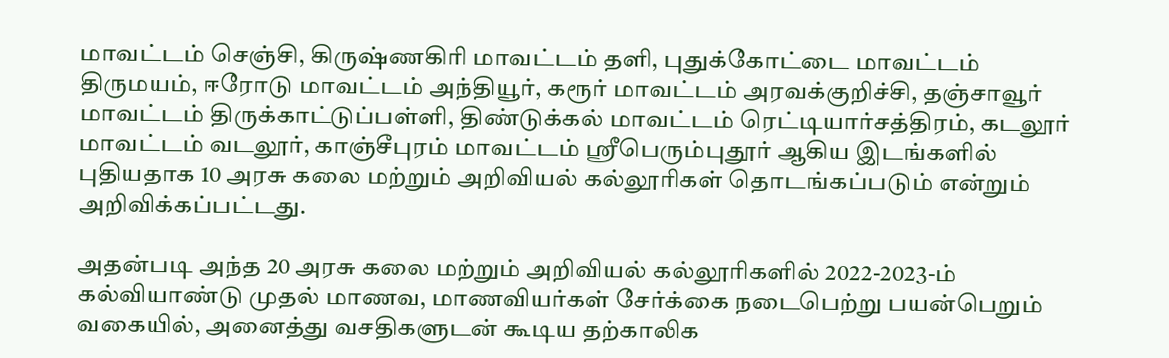மாவட்டம் செஞ்சி, கிருஷ்ணகிரி மாவட்டம் தளி, புதுக்கோட்டை மாவட்டம் திருமயம், ஈரோடு மாவட்டம் அந்தியூர், கரூர் மாவட்டம் அரவக்குறிச்சி, தஞ்சாவூர் மாவட்டம் திருக்காட்டுப்பள்ளி, திண்டுக்கல் மாவட்டம் ரெட்டியார்சத்திரம், கடலூர் மாவட்டம் வடலூர், காஞ்சீபுரம் மாவட்டம் ஸ்ரீபெரும்புதூர் ஆகிய இடங்களில் புதியதாக 10 அரசு கலை மற்றும் அறிவியல் கல்லூரிகள் தொடங்கப்படும் என்றும் அறிவிக்கப்பட்டது.

அதன்படி அந்த 20 அரசு கலை மற்றும் அறிவியல் கல்லூரிகளில் 2022-2023-ம் கல்வியாண்டு முதல் மாணவ, மாணவியர்கள் சேர்க்கை நடைபெற்று பயன்பெறும் வகையில், அனைத்து வசதிகளுடன் கூடிய தற்காலிக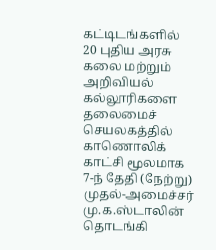கட்டிடங்களில் 20 புதிய அரசு கலை மற்றும் அறிவியல் கல்லூரிகளை தலைமைச் செயலகத்தில் காணொலிக் காட்சி மூலமாக 7-ந் தேதி (நேற்று) முதல்-அமைச்சர் மு.க.ஸ்டாலின் தொடங்கி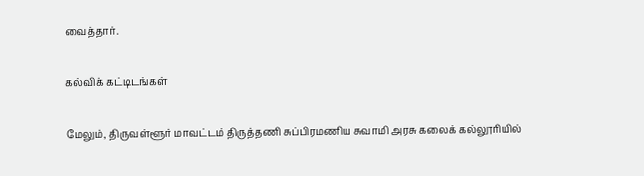வைத்தார்.

கல்விக் கட்டிடங்கள்

மேலும், திருவள்ளூர் மாவட்டம் திருத்தணி சுப்பிரமணிய சுவாமி அரசு கலைக் கல்லூரியில்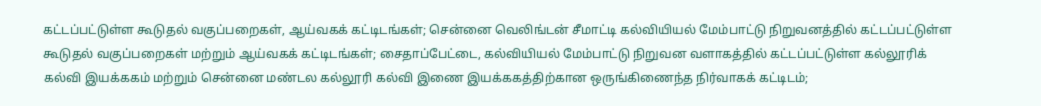கட்டப்பட்டுள்ள கூடுதல் வகுப்பறைகள், ஆய்வகக் கட்டிடங்கள்; சென்னை வெலிங்டன் சீமாட்டி கல்வியியல் மேம்பாட்டு நிறுவனத்தில் கட்டப்பட்டுள்ள கூடுதல் வகுப்பறைகள் மற்றும் ஆய்வகக் கட்டிடங்கள்; சைதாப்பேட்டை, கல்வியியல் மேம்பாட்டு நிறுவன வளாகத்தில் கட்டப்பட்டுள்ள கல்லூரிக் கல்வி இயக்ககம் மற்றும் சென்னை மண்டல கல்லூரி கல்வி இணை இயக்ககத்திற்கான ஒருங்கிணைந்த நிர்வாகக் கட்டிடம்;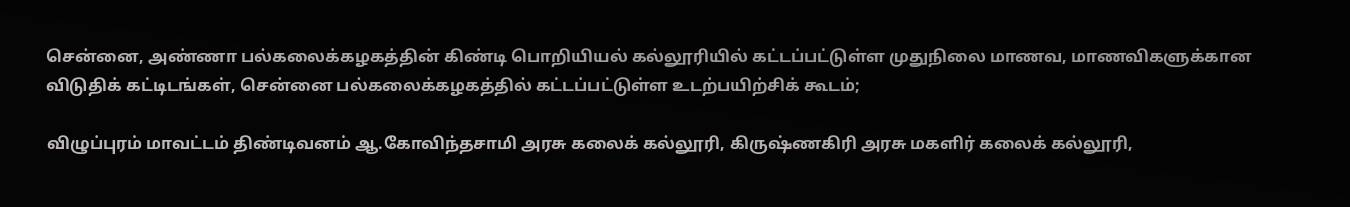சென்னை, அண்ணா பல்கலைக்கழகத்தின் கிண்டி பொறியியல் கல்லூரியில் கட்டப்பட்டுள்ள முதுநிலை மாணவ, மாணவிகளுக்கான விடுதிக் கட்டிடங்கள், சென்னை பல்கலைக்கழகத்தில் கட்டப்பட்டுள்ள உடற்பயிற்சிக் கூடம்;

விழுப்புரம் மாவட்டம் திண்டிவனம் ஆ.கோவிந்தசாமி அரசு கலைக் கல்லூரி, கிருஷ்ணகிரி அரசு மகளிர் கலைக் கல்லூரி,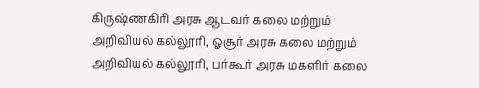கிருஷ்ணகிரி அரசு ஆடவர் கலை மற்றும் அறிவியல் கல்லூரி, ஓசூர் அரசு கலை மற்றும் அறிவியல் கல்லூரி, பர்கூர் அரசு மகளிர் கலை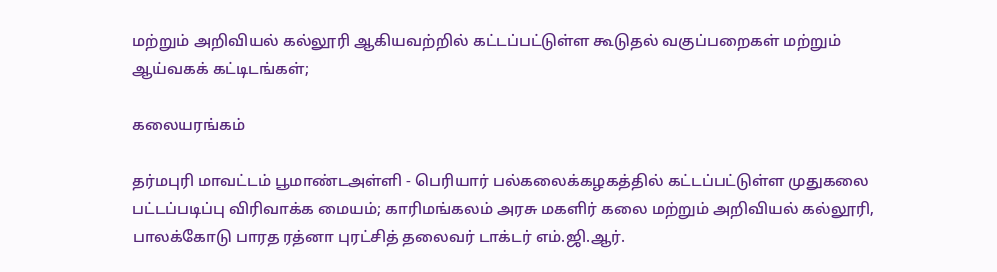மற்றும் அறிவியல் கல்லூரி ஆகியவற்றில் கட்டப்பட்டுள்ள கூடுதல் வகுப்பறைகள் மற்றும் ஆய்வகக் கட்டிடங்கள்;

கலையரங்கம்

தர்மபுரி மாவட்டம் பூமாண்டஅள்ளி - பெரியார் பல்கலைக்கழகத்தில் கட்டப்பட்டுள்ள முதுகலை பட்டப்படிப்பு விரிவாக்க மையம்; காரிமங்கலம் அரசு மகளிர் கலை மற்றும் அறிவியல் கல்லூரி, பாலக்கோடு பாரத ரத்னா புரட்சித் தலைவர் டாக்டர் எம்.ஜி.ஆர்.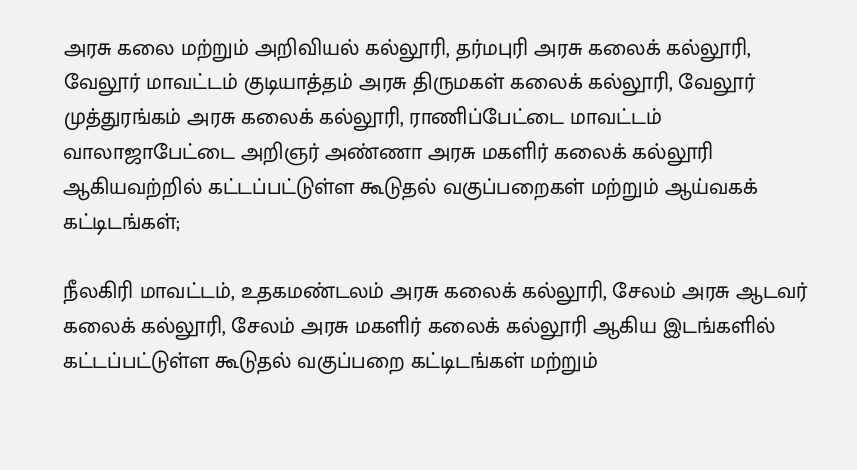அரசு கலை மற்றும் அறிவியல் கல்லூரி, தர்மபுரி அரசு கலைக் கல்லூரி, வேலூர் மாவட்டம் குடியாத்தம் அரசு திருமகள் கலைக் கல்லூரி, வேலூர் முத்துரங்கம் அரசு கலைக் கல்லூரி, ராணிப்பேட்டை மாவட்டம் வாலாஜாபேட்டை அறிஞர் அண்ணா அரசு மகளிர் கலைக் கல்லூரி ஆகியவற்றில் கட்டப்பட்டுள்ள கூடுதல் வகுப்பறைகள் மற்றும் ஆய்வகக் கட்டிடங்கள்;

நீலகிரி மாவட்டம், உதகமண்டலம் அரசு கலைக் கல்லூரி, சேலம் அரசு ஆடவர் கலைக் கல்லூரி, சேலம் அரசு மகளிர் கலைக் கல்லூரி ஆகிய இடங்களில் கட்டப்பட்டுள்ள கூடுதல் வகுப்பறை கட்டிடங்கள் மற்றும்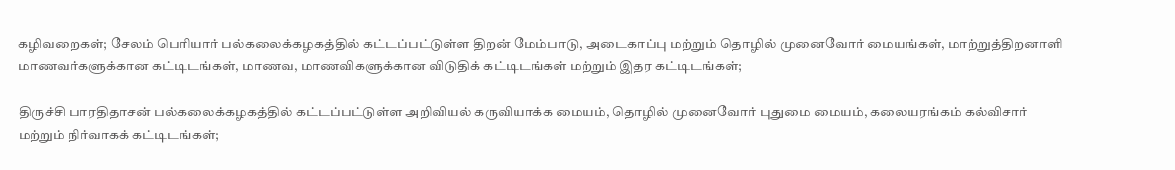கழிவறைகள்; சேலம் பெரியார் பல்கலைக்கழகத்தில் கட்டப்பட்டுள்ள திறன் மேம்பாடு, அடைகாப்பு மற்றும் தொழில் முனைவோர் மையங்கள், மாற்றுத்திறனாளி மாணவர்களுக்கான கட்டிடங்கள், மாணவ, மாணவிகளுக்கான விடுதிக் கட்டிடங்கள் மற்றும் இதர கட்டிடங்கள்;

திருச்சி பாரதிதாசன் பல்கலைக்கழகத்தில் கட்டப்பட்டுள்ள அறிவியல் கருவியாக்க மையம், தொழில் முனைவோர் புதுமை மையம், கலையரங்கம் கல்விசார் மற்றும் நிர்வாகக் கட்டிடங்கள்;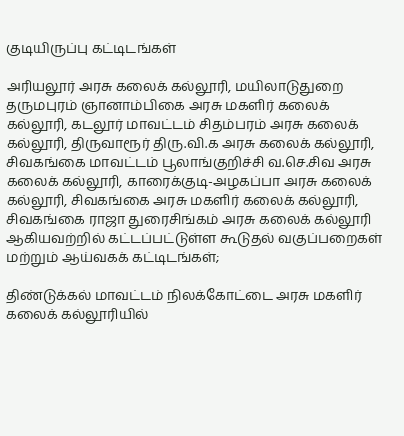குடியிருப்பு கட்டிடங்கள்

அரியலூர் அரசு கலைக் கல்லூரி, மயிலாடுதுறை தருமபுரம் ஞானாம்பிகை அரசு மகளிர் கலைக் கல்லூரி, கடலூர் மாவட்டம் சிதம்பரம் அரசு கலைக் கல்லூரி, திருவாரூர் திரு.வி.க அரசு கலைக் கல்லூரி, சிவகங்கை மாவட்டம் பூலாங்குறிச்சி வ.செ.சிவ அரசு கலைக் கல்லூரி, காரைக்குடி-அழகப்பா அரசு கலைக் கல்லூரி, சிவகங்கை அரசு மகளிர் கலைக் கல்லூரி, சிவகங்கை ராஜா துரைசிங்கம் அரசு கலைக் கல்லூரி ஆகியவற்றில் கட்டப்பட்டுள்ள கூடுதல் வகுப்பறைகள் மற்றும் ஆய்வகக் கட்டிடங்கள்;

திண்டுக்கல் மாவட்டம் நிலக்கோட்டை அரசு மகளிர் கலைக் கல்லூரியில்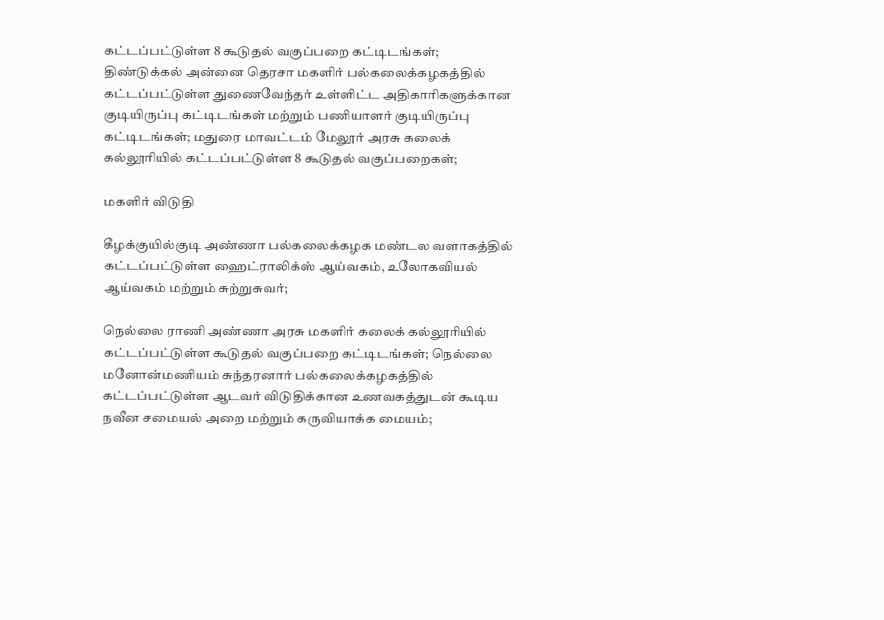கட்டப்பட்டுள்ள 8 கூடுதல் வகுப்பறை கட்டிடங்கள்; திண்டுக்கல் அன்னை தெரசா மகளிர் பல்கலைக்கழகத்தில் கட்டப்பட்டுள்ள துணைவேந்தர் உள்ளிட்ட அதிகாரிகளுக்கான குடியிருப்பு கட்டிடங்கள் மற்றும் பணியாளர் குடியிருப்பு கட்டிடங்கள்; மதுரை மாவட்டம் மேலூர் அரசு கலைக் கல்லூரியில் கட்டப்பட்டுள்ள 8 கூடுதல் வகுப்பறைகள்;

மகளிர் விடுதி

கீழக்குயில்குடி அண்ணா பல்கலைக்கழக மண்டல வளாகத்தில் கட்டப்பட்டுள்ள ஹைட்ராலிக்ஸ் ஆய்வகம், உலோகவியல் ஆய்வகம் மற்றும் சுற்றுசுவர்;

நெல்லை ராணி அண்ணா அரசு மகளிர் கலைக் கல்லூரியில் கட்டப்பட்டுள்ள கூடுதல் வகுப்பறை கட்டிடங்கள்; நெல்லை மனோன்மணியம் சுந்தரனார் பல்கலைக்கழகத்தில் கட்டப்பட்டுள்ள ஆடவர் விடுதிக்கான உணவகத்துடன் கூடிய நவீன சமையல் அறை மற்றும் கருவியாக்க மையம்;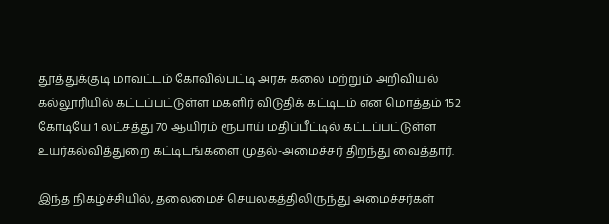தூத்துக்குடி மாவட்டம் கோவில்பட்டி அரசு கலை மற்றும் அறிவியல் கல்லூரியில் கட்டப்பட்டுள்ள மகளிர் விடுதிக் கட்டிடம் என மொத்தம் 152 கோடியே 1 லட்சத்து 70 ஆயிரம் ரூபாய் மதிப்பீட்டில் கட்டப்பட்டுள்ள உயர்கல்வித்துறை கட்டிடங்களை முதல்-அமைச்சர் திறந்து வைத்தார்.

இந்த நிகழ்ச்சியில், தலைமைச் செயலகத்திலிருந்து அமைச்சர்கள்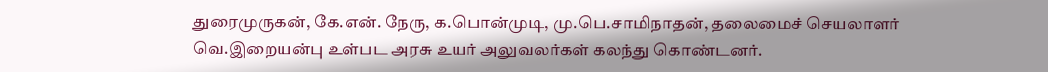துரைமுருகன், கே.என். நேரு, க.பொன்முடி, மு.பெ.சாமிநாதன், தலைமைச் செயலாளர் வெ.இறையன்பு உள்பட அரசு உயர் அலுவலர்கள் கலந்து கொண்டனர்.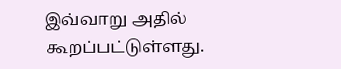இவ்வாறு அதில் கூறப்பட்டுள்ளது.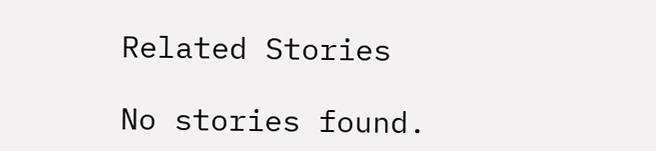Related Stories

No stories found.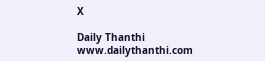X

Daily Thanthi
www.dailythanthi.com